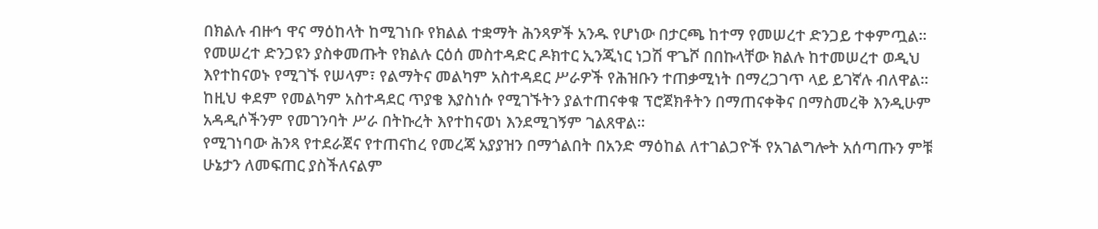በክልሉ ብዙኅ ዋና ማዕከላት ከሚገነቡ የክልል ተቋማት ሕንጻዎች አንዱ የሆነው በታርጫ ከተማ የመሠረተ ድንጋይ ተቀምጧል።
የመሠረተ ድንጋዩን ያስቀመጡት የክልሉ ርዕሰ መስተዳድር ዶክተር ኢንጂነር ነጋሽ ዋጌሾ በበኩላቸው ክልሉ ከተመሠረተ ወዲህ እየተከናወኑ የሚገኙ የሠላም፣ የልማትና መልካም አስተዳደር ሥራዎች የሕዝቡን ተጠቃሚነት በማረጋገጥ ላይ ይገኛሉ ብለዋል።
ከዚህ ቀደም የመልካም አስተዳደር ጥያቄ እያስነሱ የሚገኙትን ያልተጠናቀቁ ፕሮጀክቶትን በማጠናቀቅና በማስመረቅ እንዲሁም አዳዲሶችንም የመገንባት ሥራ በትኩረት እየተከናወነ እንደሚገኝም ገልጸዋል።
የሚገነባው ሕንጻ የተደራጀና የተጠናከረ የመረጃ አያያዝን በማጎልበት በአንድ ማዕከል ለተገልጋዮች የአገልግሎት አሰጣጡን ምቹ ሁኔታን ለመፍጠር ያስችለናልም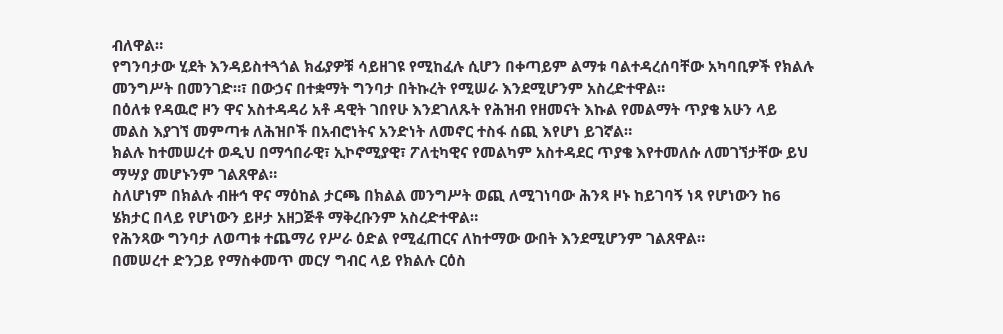ብለዋል።
የግንባታው ሂደት እንዳይስተጓጎል ክፊያዎቹ ሳይዘገዩ የሚከፈሉ ሲሆን በቀጣይም ልማቱ ባልተዳረሰባቸው አካባቢዎች የክልሉ መንግሥት በመንገድ።፣ በውኃና በተቋማት ግንባታ በትኩረት የሚሠራ እንደሚሆንም አስረድተዋል።
በዕለቱ የዳዉሮ ዞን ዋና አስተዳዳሪ አቶ ዳዊት ገበየሁ እንደገለጹት የሕዝብ የዘመናት እኩል የመልማት ጥያቄ አሁን ላይ መልስ እያገኘ መምጣቱ ለሕዝቦች በአብሮነትና አንድነት ለመኖር ተስፋ ሰጪ እየሆነ ይገኛል።
ክልሉ ከተመሠረተ ወዲህ በማኅበራዊ፣ ኢኮኖሚያዊ፣ ፖለቲካዊና የመልካም አስተዳደር ጥያቄ እየተመለሱ ለመገኘታቸው ይህ ማሣያ መሆኑንም ገልጸዋል።
ስለሆነም በክልሉ ብዙኅ ዋና ማዕከል ታርጫ በክልል መንግሥት ወጪ ለሚገነባው ሕንጻ ዞኑ ከይገባኝ ነጻ የሆነውን ከ6 ሄክታር በላይ የሆነውን ይዞታ አዘጋጅቶ ማቅረቡንም አስረድተዋል።
የሕንጻው ግንባታ ለወጣቱ ተጨማሪ የሥራ ዕድል የሚፈጠርና ለከተማው ውበት እንደሚሆንም ገልጸዋል።
በመሠረተ ድንጋይ የማስቀመጥ መርሃ ግብር ላይ የክልሉ ርዕስ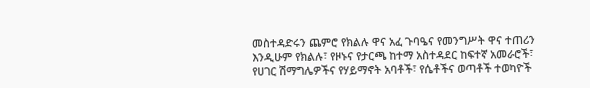መስተዳድሩን ጨምሮ የክልሉ ዋና አፈ ጉባዔና የመንግሥት ዋና ተጠሪን እንዲሁም የክልሉ፣ የዞኑና የታርጫ ከተማ አስተዳደር ከፍተኛ አመራሮች፣ የሀገር ሽማግሌዎችና የሃይማኖት አባቶች፣ የሴቶችና ወጣቶች ተወካዮች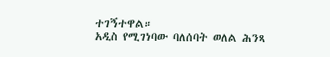ተገኝተዋል።
አዲስ የሚገነባው ባለሰባት ወለል ሕንጻ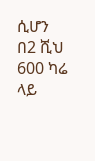ሲሆን በ2 ሺህ 600 ካሬ ላይ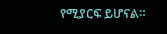የሚያርፍ ይሆናል።